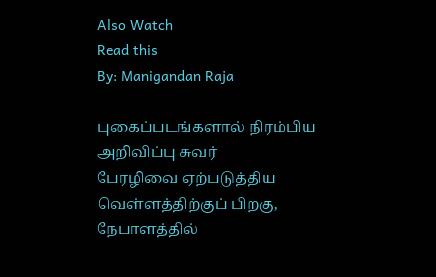Also Watch
Read this
By: Manigandan Raja

புகைப்படங்களால் நிரம்பிய அறிவிப்பு சுவர்
பேரழிவை ஏற்படுத்திய வெள்ளத்திற்குப் பிறகு, நேபாளத்தில்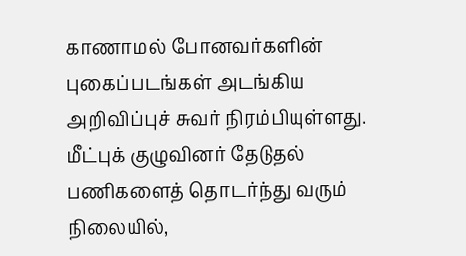காணாமல் போனவர்களின் புகைப்படங்கள் அடங்கிய அறிவிப்புச் சுவர் நிரம்பியுள்ளது. மீட்புக் குழுவினர் தேடுதல் பணிகளைத் தொடர்ந்து வரும் நிலையில்,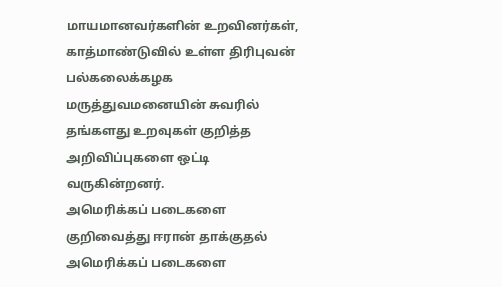மாயமானவர்களின் உறவினர்கள், காத்மாண்டுவில் உள்ள திரிபுவன் பல்கலைக்கழக மருத்துவமனையின் சுவரில் தங்களது உறவுகள் குறித்த அறிவிப்புகளை ஒட்டி வருகின்றனர்.
அமெரிக்கப் படைகளை குறிவைத்து ஈரான் தாக்குதல்
அமெரிக்கப் படைகளை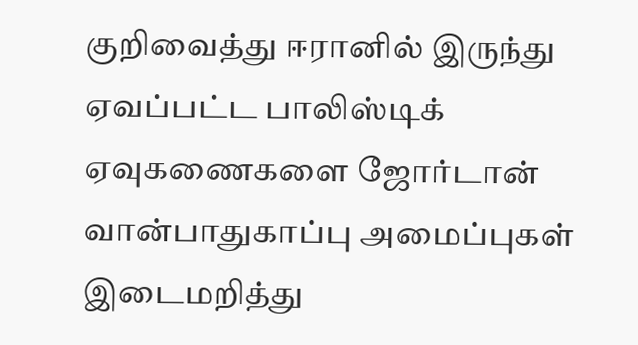குறிவைத்து ஈரானில் இருந்து ஏவப்பட்ட பாலிஸ்டிக் ஏவுகணைகளை ஜோர்டான் வான்பாதுகாப்பு அமைப்புகள் இடைமறித்து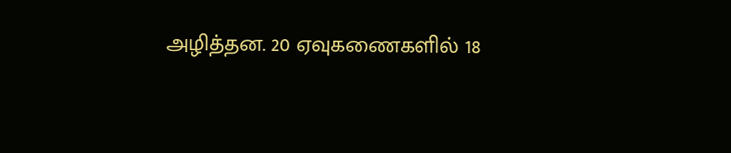அழித்தன. 20 ஏவுகணைகளில் 18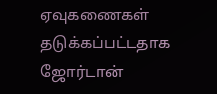ஏவுகணைகள் தடுக்கப்பட்டதாக ஜோர்டான்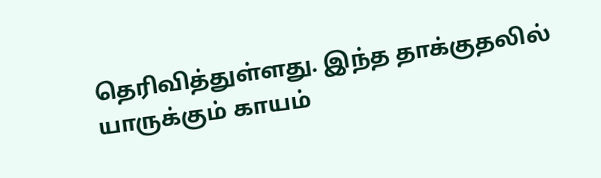தெரிவித்துள்ளது. இந்த தாக்குதலில் யாருக்கும் காயம்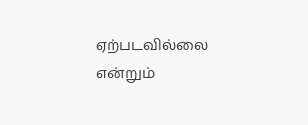ஏற்படவில்லை என்றும்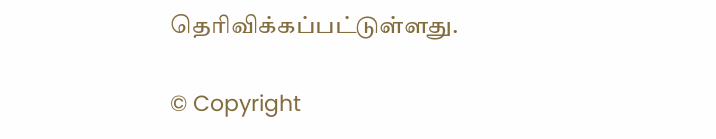தெரிவிக்கப்பட்டுள்ளது.

© Copyright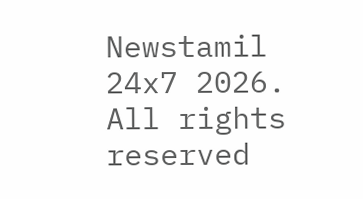Newstamil 24x7 2026. All rights reserved